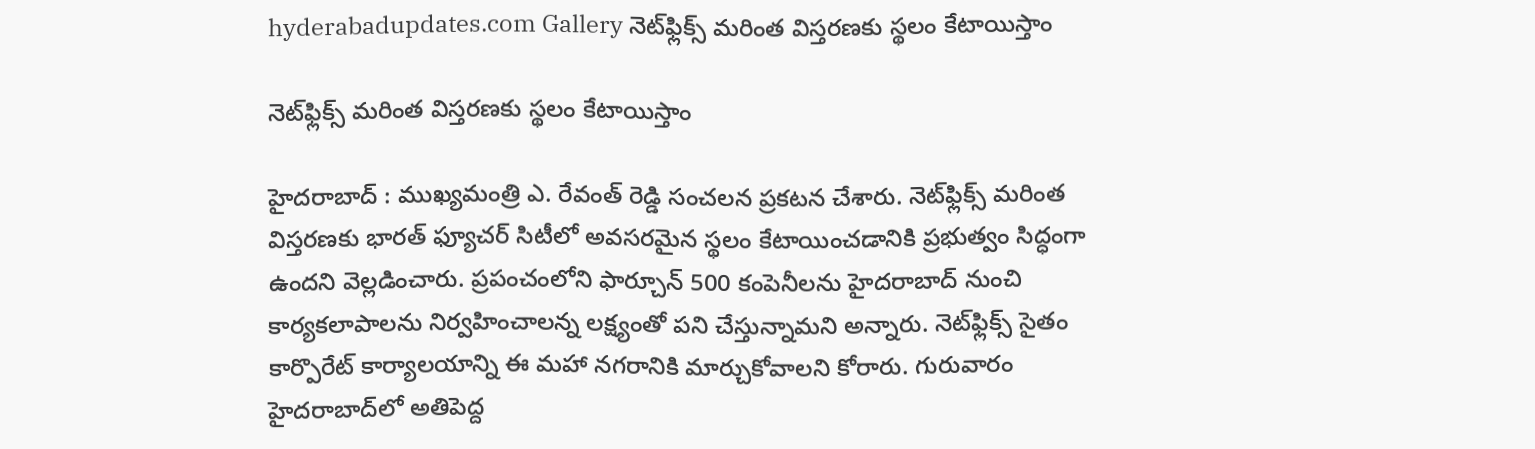hyderabadupdates.com Gallery నెట్‌ఫ్లిక్స్‌ మరింత విస్తరణకు స్థ‌లం కేటాయిస్తాం

నెట్‌ఫ్లిక్స్‌ మరింత విస్తరణకు స్థ‌లం కేటాయిస్తాం

హైద‌రాబాద్ : ముఖ్య‌మంత్రి ఎ. రేవంత్ రెడ్డి సంచ‌ల‌న ప్ర‌క‌ట‌న చేశారు. నెట్‌ఫ్లిక్స్‌ మరింత విస్తరణకు భారత్ ఫ్యూచర్ సిటీలో అవసరమైన స్థలం కేటాయించడానికి ప్రభుత్వం సిద్ధంగా ఉందని వెల్ల‌డించారు. ప్రపంచంలోని ఫార్చూన్ 500 కంపెనీలను హైదరాబాద్ నుంచి కార్యకలాపాలను నిర్వహించాలన్న లక్ష్యంతో పని చేస్తున్నామని అన్నారు. నెట్‌ఫ్లిక్స్ సైతం కార్పొరేట్ కార్యాలయాన్ని ఈ మహా నగరానికి మార్చుకోవాలని కోరారు. గురువారం హైదరాబాద్‌లో అతిపెద్ద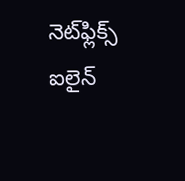నెట్‌ఫ్లిక్స్ ఐలైన్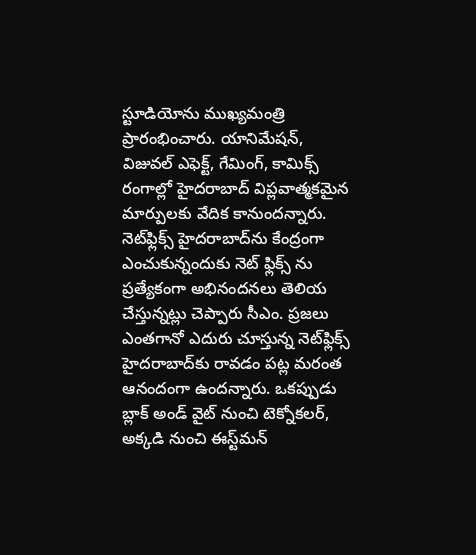స్టూడియోను ముఖ్యమంత్రి ప్రారంభించారు. యానిమేషన్, విజువల్ ఎఫెక్ట్, గేమింగ్, కామిక్స్ రంగాల్లో హైదరాబాద్ విప్లవాత్మకమైన మార్పులకు వేదిక కానుందన్నారు.
నెట్‌ఫ్లిక్స్ హైదరాబాద్‌ను కేంద్రంగా ఎంచుకున్నందుకు నెట్ ఫ్లిక్స్ ను ప్ర‌త్యేకంగా అభినంద‌న‌లు తెలియ చేస్తున్న‌ట్లు చెప్పారు సీఎం. ప్రజలు ఎంతగానో ఎదురు చూస్తున్న నెట్‌ఫ్లిక్స్ హైదరాబాద్‌కు రావ‌డం ప‌ట్ల మ‌రంత ఆనందంగా ఉంద‌న్నారు. ఒకప్పుడు బ్లాక్ అండ్ వైట్ నుంచి టెక్నోకలర్, అక్కడి నుంచి ఈస్ట్‌మన్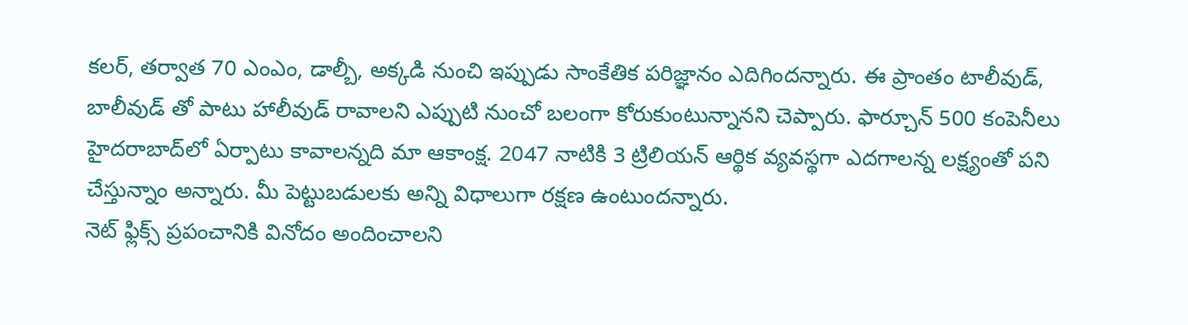కలర్, తర్వాత 70 ఎంఎం, డాల్బీ, అక్కడి నుంచి ఇప్పుడు సాంకేతిక పరిజ్ఞానం ఎదిగిందన్నారు. ఈ ప్రాంతం టాలీవుడ్, బాలీవుడ్ తో పాటు హాలీవుడ్ రావాలని ఎప్పుటి నుంచో బలంగా కోరుకుంటున్నానని చెప్పారు. ఫార్చూన్ 500 కంపెనీలు హైదరాబాద్‌లో ఏర్పాటు కావాలన్నది మా ఆకాంక్ష. 2047 నాటికి 3 ట్రిలియన్ ఆర్థిక వ్యవస్థగా ఎదగాలన్న లక్ష్యంతో పని చేస్తున్నాం అన్నారు. మీ పెట్టుబడులకు అన్ని విధాలుగా రక్షణ ఉంటుందన్నారు.
నెట్ ఫ్లిక్స్ ప్రపంచానికి వినోదం అందించాలని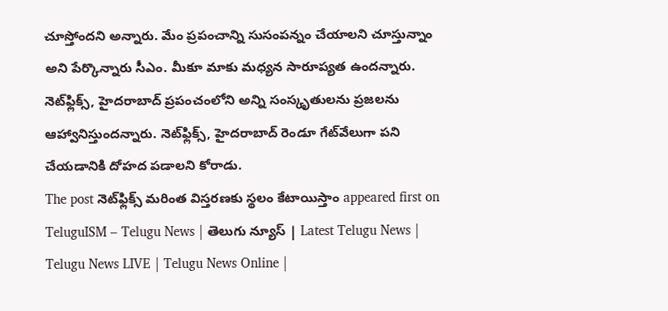చూస్తోందని అన్నారు. మేం ప్రపంచాన్ని సుసంపన్నం చేయాలని చూస్తున్నాం అని పేర్కొన్నారు సీఎం. మీకూ మాకు మధ్యన సారూప్యత ఉందన్నారు. నెట్‌ఫ్లిక్స్, హైదరాబాద్ ప్రపంచంలోని అన్ని సంస్కృతులను ప్రజలను ఆహ్వానిస్తుందన్నారు. నెట్‌ఫ్లిక్స్, హైదరాబాద్ రెండూ గేట్‌వేలుగా పని చేయడానికి దోహద పడాల‌ని కోరాడు.
The post నెట్‌ఫ్లిక్స్‌ మరింత విస్తరణకు స్థ‌లం కేటాయిస్తాం appeared first on TeluguISM – Telugu News | తెలుగు న్యూస్ | Latest Telugu News | Telugu News LIVE | Telugu News Online |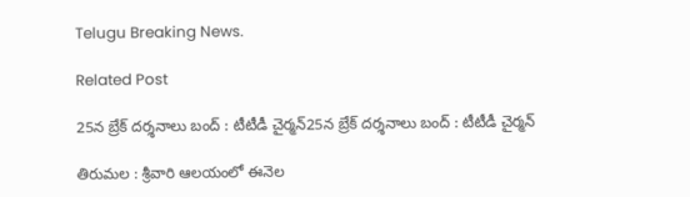Telugu Breaking News.

Related Post

25న బ్రేక్ ద‌ర్శ‌నాలు బంద్ : టీటీడీ చైర్మ‌న్25న బ్రేక్ ద‌ర్శ‌నాలు బంద్ : టీటీడీ చైర్మ‌న్

తిరుమ‌ల : శ్రీ‌వారి ఆల‌యంలో ఈనెల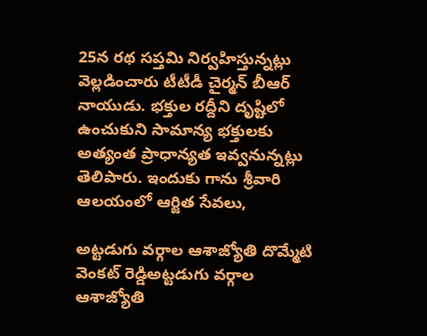25న ర‌థ స‌ప్త‌మి నిర్వ‌హిస్తున్న‌ట్లు వెల్ల‌డించారు టీటీడీ చైర్మ‌న్ బీఆర్ నాయుడు. భక్తుల రద్దీని దృష్టిలో ఉంచుకుని సామాన్య భక్తులకు అత్యంత ప్రాధాన్యత ఇవ్వ‌నున్న‌ట్లు తెలిపారు. ఇందుకు గాను శ్రీవారి ఆలయంలో ఆర్జిత సేవ‌లు,

అట్ట‌డుగు వ‌ర్గాల ఆశాజ్యోతి దొమ్మేటి వెంక‌ట్ రెడ్డిఅట్ట‌డుగు వ‌ర్గాల ఆశాజ్యోతి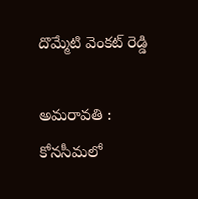దొమ్మేటి వెంక‌ట్ రెడ్డి

అమరావతి : కోనసీమలో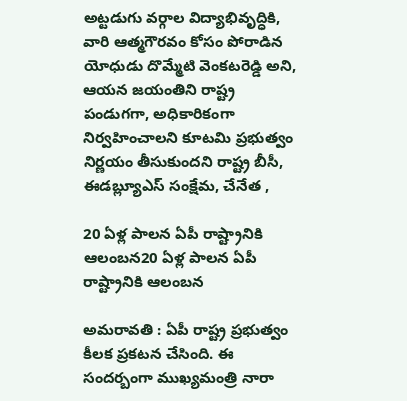అట్టడుగు వర్గాల విద్యాభివృద్ధికి, వారి ఆత్మగౌరవం కోసం పోరాడిన యోధుడు దొమ్మేటి వెంకటరెడ్డి అని, ఆయన జయంతిని రాష్ట్ర పండుగగా, అధికారికంగా నిర్వహించాలని కూటమి ప్రభుత్వం నిర్ణయం తీసుకుందని రాష్ట్ర బీసీ, ఈడబ్ల్యూఎస్ సంక్షేమ, చేనేత ,

20 ఏళ్ల పాల‌న ఏపీ రాష్ట్రానికి ఆలంబ‌న20 ఏళ్ల పాల‌న ఏపీ రాష్ట్రానికి ఆలంబ‌న

అమ‌రావ‌తి : ఏపీ రాష్ట్ర ప్ర‌భుత్వం కీల‌క ప్ర‌క‌ట‌న చేసింది. ఈ సంద‌ర్బంగా ముఖ్య‌మంత్రి నారా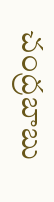చంద్ర‌బాబు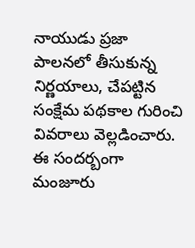నాయుడు ప్ర‌జా పాల‌న‌లో తీసుకున్న నిర్ణ‌యాలు, చేప‌ట్టిన సంక్షేమ ప‌థ‌కాల గురించి వివ‌రాలు వెల్ల‌డించారు. ఈ సంద‌ర్బంగా మంజూరు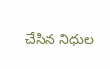చేసిన నిధుల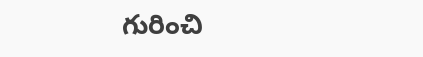గురించి